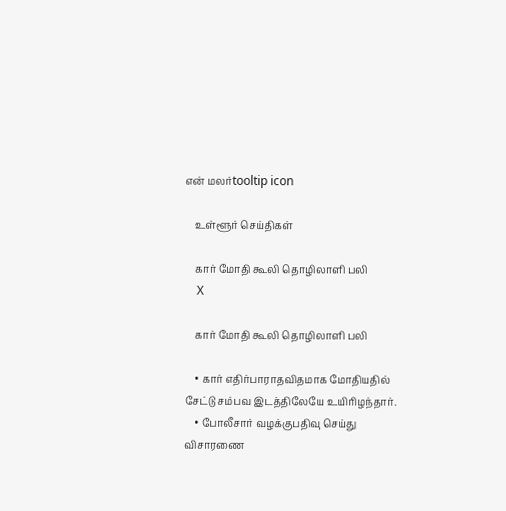என் மலர்tooltip icon

    உள்ளூர் செய்திகள்

    கார் மோதி கூலி தொழிலாளி பலி
    X

    கார் மோதி கூலி தொழிலாளி பலி

    • கார் எதிர்பாராதவிதமாக மோதியதில் சேட்டு சம்பவ இடத்திலேயே உயிரிழந்தார்.
    • போலீசார் வழக்குபதிவு செய்து விசாரணை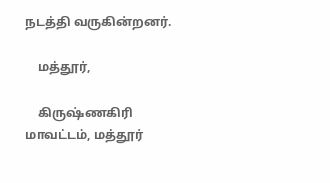நடத்தி வருகின்றனர்.

    மத்தூர்,

    கிருஷ்ணகிரி மாவட்டம், மத்தூர்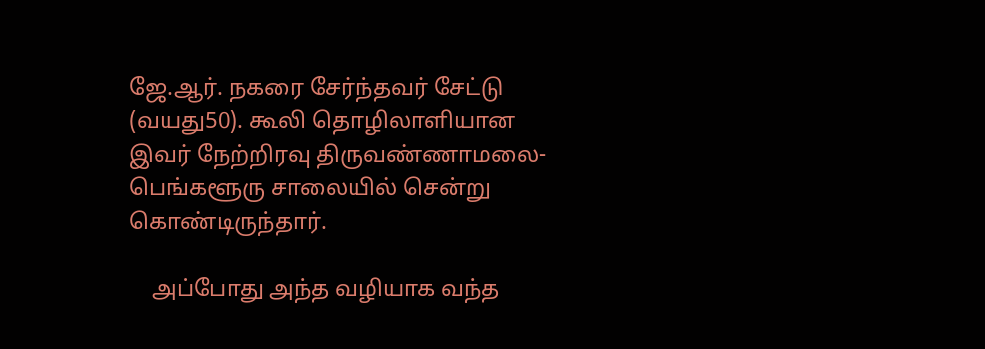ஜே.ஆர். நகரை சேர்ந்தவர் சேட்டு (வயது50). கூலி தொழிலாளியான இவர் நேற்றிரவு திருவண்ணாமலை- பெங்களூரு சாலையில் சென்று கொண்டிருந்தார்.

    அப்போது அந்த வழியாக வந்த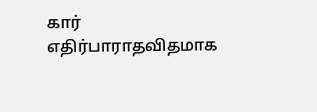கார் எதிர்பாராதவிதமாக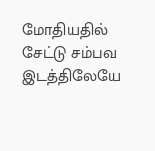மோதியதில் சேட்டு சம்பவ இடத்திலேயே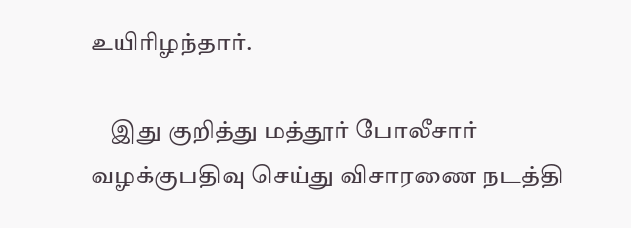உயிரிழந்தார்.

    இது குறித்து மத்தூர் போலீசார் வழக்குபதிவு செய்து விசாரணை நடத்தி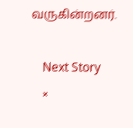வருகின்றனர்.

    Next Story
    ×